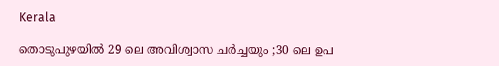Kerala

തൊടുപുഴയിൽ 29 ലെ അവിശ്വാസ ചർച്ചയും ;30 ലെ ഉപ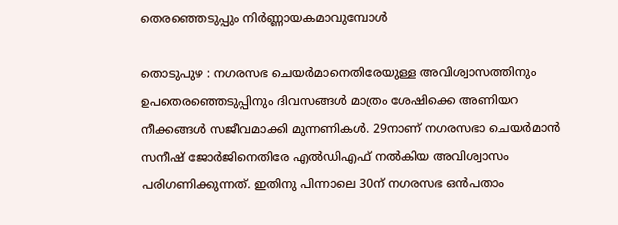തെരഞ്ഞെടുപ്പും നിർണ്ണായകമാവുമ്പോൾ

തൊടുപുഴ : നഗരസഭ ചെയര്‍മാനെതിരേയുള്ള അവിശ്വാസത്തിനും ഉപതെരഞ്ഞെടുപ്പിനും ദിവസങ്ങള്‍ മാത്രം ശേഷിക്കെ അണിയറ നീക്കങ്ങള്‍ സജീവമാക്കി മുന്നണികള്‍. 29നാണ് നഗരസഭാ ചെയര്‍മാന്‍ സനീഷ് ജോര്‍ജിനെതിരേ എല്‍ഡിഎഫ് നല്‍കിയ അവിശ്വാസം പരിഗണിക്കുന്നത്. ഇതിനു പിന്നാലെ 30ന് നഗരസഭ ഒന്‍പതാം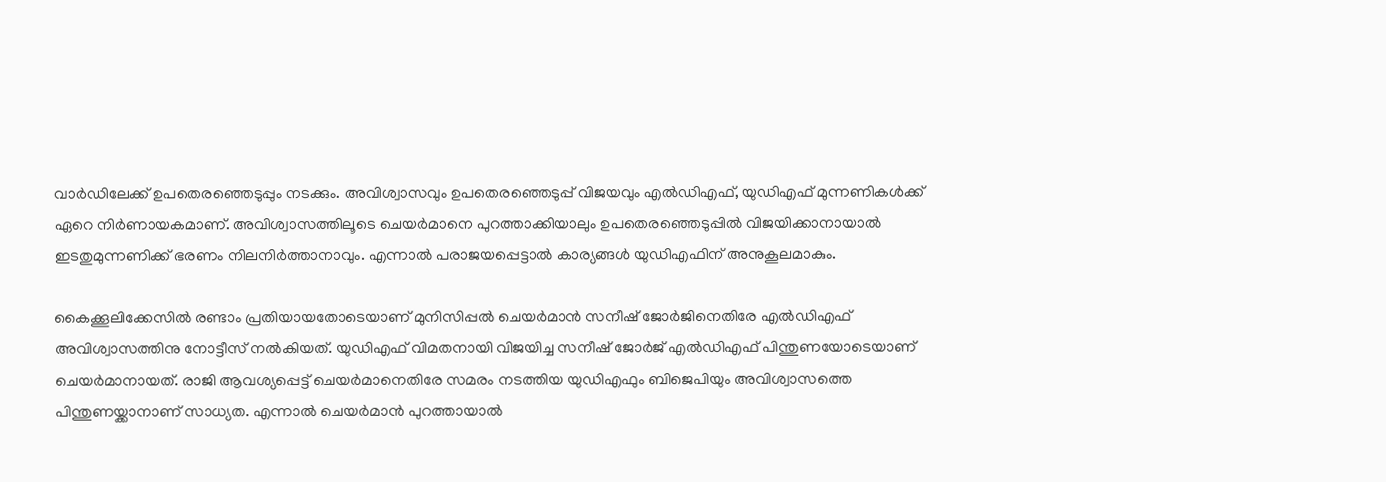വാര്‍ഡിലേക്ക് ഉപതെരഞ്ഞെടുപ്പും നടക്കും. അവിശ്വാസവും ഉപതെരഞ്ഞെടുപ്പ് വിജയവും എല്‍ഡിഎഫ്, യുഡിഎഫ് മുന്നണികള്‍ക്ക് ഏറെ നിര്‍ണായകമാണ്. അവിശ്വാസത്തിലൂടെ ചെയര്‍മാനെ പുറത്താക്കിയാലും ഉപതെരഞ്ഞെടുപ്പില്‍ വിജയിക്കാനായാല്‍ ഇടതുമുന്നണിക്ക് ഭരണം നിലനിര്‍ത്താനാവും. എന്നാല്‍ പരാജയപ്പെട്ടാല്‍ കാര്യങ്ങള്‍ യുഡിഎഫിന് അനുകൂലമാകും.

കൈക്കൂലിക്കേസില്‍ രണ്ടാം പ്രതിയായതോടെയാണ് മുനിസിപ്പല്‍ ചെയര്‍മാന്‍ സനീഷ് ജോര്‍ജിനെതിരേ എല്‍ഡിഎഫ് അവിശ്വാസത്തിനു നോട്ടീസ് നല്‍കിയത്. യുഡിഎഫ് വിമതനായി വിജയിച്ച സനീഷ് ജോര്‍ജ് എല്‍ഡിഎഫ് പിന്തുണയോടെയാണ് ചെയര്‍മാനായത്. രാജി ആവശ്യപ്പെട്ട് ചെയര്‍മാനെതിരേ സമരം നടത്തിയ യുഡിഎഫും ബിജെപിയും അവിശ്വാസത്തെ പിന്തുണയ്ക്കാനാണ് സാധ്യത. എന്നാല്‍ ചെയര്‍മാന്‍ പുറത്തായാല്‍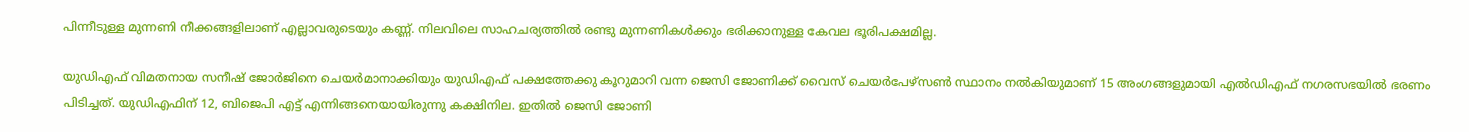പിന്നീടുള്ള മുന്നണി നീക്കങ്ങളിലാണ് എല്ലാവരുടെയും കണ്ണ്. നിലവിലെ സാഹചര്യത്തില്‍ രണ്ടു മുന്നണികള്‍ക്കും ഭരിക്കാനുള്ള കേവല ഭൂരിപക്ഷമില്ല.

യുഡിഎഫ് വിമതനായ സനീഷ് ജോര്‍ജിനെ ചെയര്‍മാനാക്കിയും യുഡിഎഫ് പക്ഷത്തേക്കു കൂറുമാറി വന്ന ജെസി ജോണിക്ക് വൈസ് ചെയര്‍പേഴ്‌സണ്‍ സ്ഥാനം നല്‍കിയുമാണ് 15 അംഗങ്ങളുമായി എല്‍ഡിഎഫ് നഗരസഭയില്‍ ഭരണം പിടിച്ചത്. യുഡിഎഫിന് 12, ബിജെപി എട്ട് എന്നിങ്ങനെയായിരുന്നു കക്ഷിനില. ഇതില്‍ ജെസി ജോണി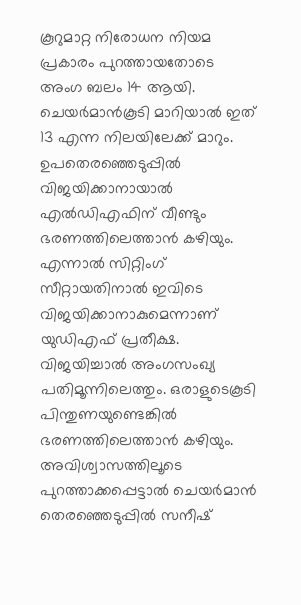കൂറുമാറ്റ നിരോധന നിയമ പ്രകാരം പുറത്തായതോടെ അംഗ ബലം 14 ആയി. ചെയര്‍മാന്‍കൂടി മാറിയാല്‍ ഇത് 13 എന്ന നിലയിലേക്ക് മാറും. ഉപതെരഞ്ഞെടുപ്പില്‍ വിജയിക്കാനായാല്‍ എല്‍ഡിഎഫിന് വീണ്ടും ഭരണത്തിലെത്താന്‍ കഴിയും. എന്നാല്‍ സിറ്റിംഗ് സീറ്റായതിനാല്‍ ഇവിടെ വിജയിക്കാനാകുമെന്നാണ് യുഡിഎഫ് പ്രതീക്ഷ. വിജയിച്ചാല്‍ അംഗസംഖ്യ പതിമൂന്നിലെത്തും. ഒരാളുടെകൂടി പിന്തുണയുണ്ടെങ്കില്‍ ഭരണത്തിലെത്താന്‍ കഴിയും. അവിശ്വാസത്തിലൂടെ പുറത്താക്കപ്പെട്ടാല്‍ ചെയര്‍മാന്‍ തെരഞ്ഞെടുപ്പില്‍ സനീഷ്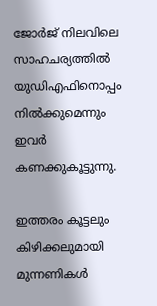ജോര്‍ജ് നിലവിലെ സാഹചര്യത്തില്‍ യുഡിഎഫിനൊപ്പം നില്‍ക്കുമെന്നും ഇവര്‍ കണക്കുകൂട്ടുന്നു.

ഇത്തരം കൂട്ടലും കിഴിക്കലുമായി മുന്നണികള്‍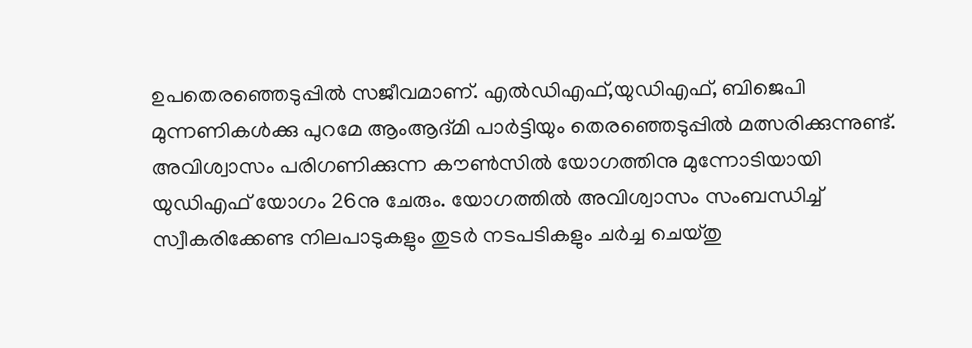ഉപതെരഞ്ഞെടുപ്പില്‍ സജീവമാണ്. എല്‍ഡിഎഫ്,യുഡിഎഫ്, ബിജെപി മുന്നണികള്‍ക്കു പുറമേ ആംആദ്മി പാര്‍ട്ടിയും തെരഞ്ഞെടുപ്പില്‍ മത്സരിക്കുന്നുണ്ട്. അവിശ്വാസം പരിഗണിക്കുന്ന കൗണ്‍സില്‍ യോഗത്തിനു മുന്നോടിയായി യുഡിഎഫ് യോഗം 26നു ചേരും. യോഗത്തില്‍ അവിശ്വാസം സംബന്ധിച്ച് സ്വീകരിക്കേണ്ട നിലപാടുകളും തുടര്‍ നടപടികളും ചര്‍ച്ച ചെയ്തു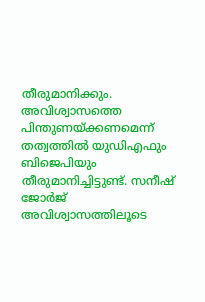തീരുമാനിക്കും. അവിശ്വാസത്തെ പിന്തുണയ്ക്കണമെന്ന് തത്വത്തില്‍ യുഡിഎഫും ബിജെപിയും തീരുമാനിച്ചിട്ടുണ്ട്. സനീഷ് ജോര്‍ജ് അവിശ്വാസത്തിലൂടെ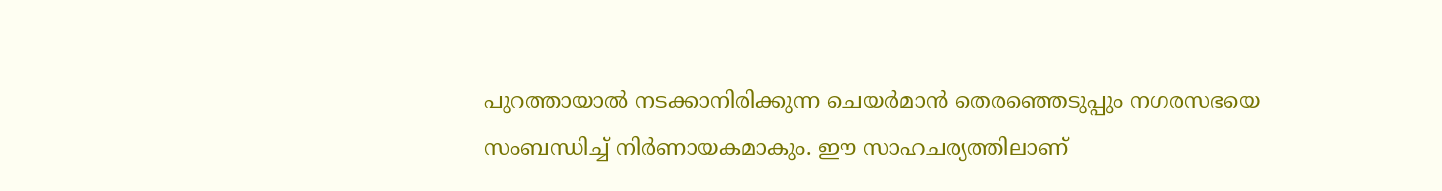പുറത്തായാല്‍ നടക്കാനിരിക്കുന്ന ചെയര്‍മാന്‍ തെരഞ്ഞെടുപ്പും നഗരസഭയെ സംബന്ധിച്ച് നിര്‍ണായകമാകും. ഈ സാഹചര്യത്തിലാണ്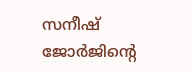സനീഷ് ജോര്‍ജിന്റെ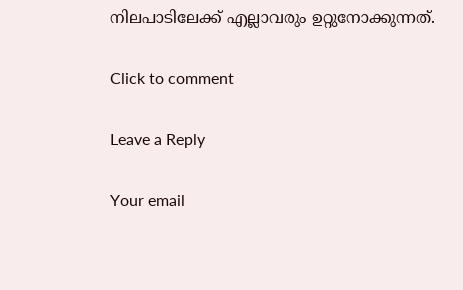നിലപാടിലേക്ക് എല്ലാവരും ഉറ്റുനോക്കുന്നത്.

Click to comment

Leave a Reply

Your email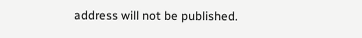address will not be published.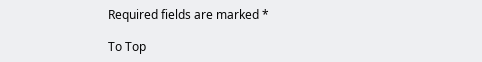Required fields are marked *

To Top